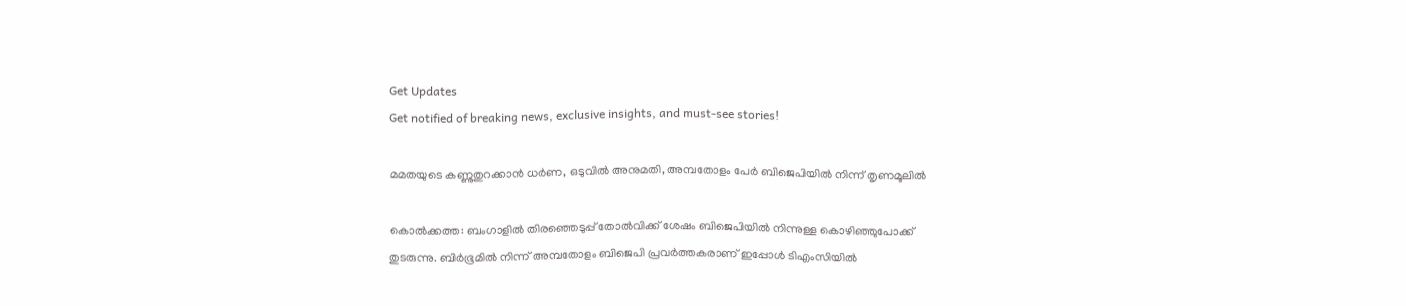Get Updates
Get notified of breaking news, exclusive insights, and must-see stories!

മമതയുടെ കണ്ണുതുറക്കാന്‍ ധര്‍ണ, ഒടുവില്‍ അനുമതി, അമ്പതോളം പേര്‍ ബിജെപിയില്‍ നിന്ന് തൃണമൂലില്‍

കൊല്‍ക്കത്ത: ബംഗാളില്‍ തിരഞ്ഞെടുപ്പ് തോല്‍വിക്ക് ശേഷം ബിജെപിയില്‍ നിന്നുള്ള കൊഴിഞ്ഞുപോക്ക് തുടരുന്നു. ബിര്‍ഭൂമില്‍ നിന്ന് അമ്പതോളം ബിജെപി പ്രവര്‍ത്തകരാണ് ഇപ്പോള്‍ ടിഎംസിയില്‍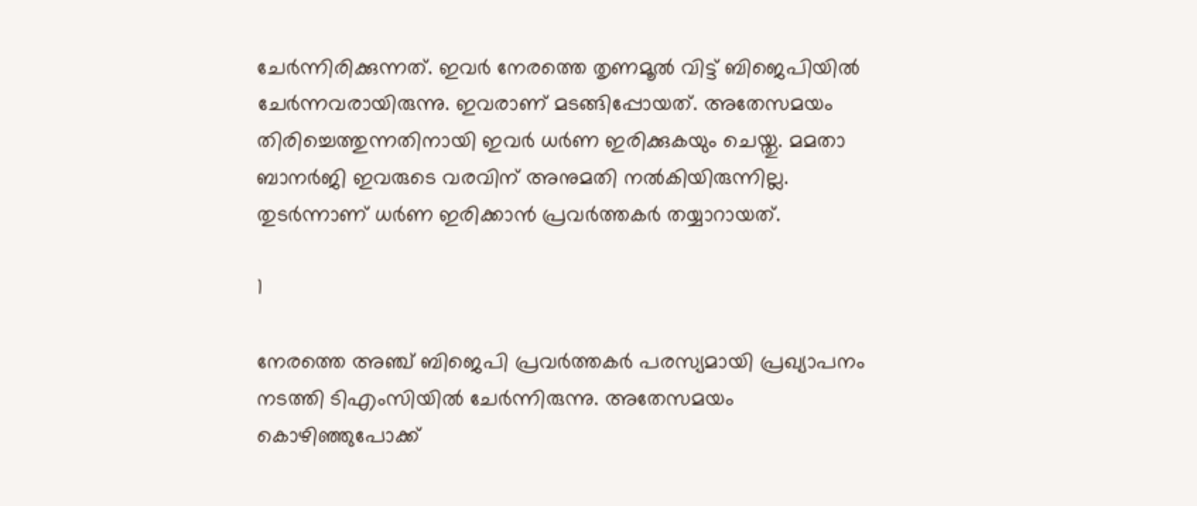ചേര്‍ന്നിരിക്കുന്നത്. ഇവര്‍ നേരത്തെ തൃണമൂല്‍ വിട്ട് ബിജെപിയില്‍ ചേര്‍ന്നവരായിരുന്നു. ഇവരാണ് മടങ്ങിപ്പോയത്. അതേസമയം തിരിച്ചെത്തുന്നതിനായി ഇവര്‍ ധര്‍ണ ഇരിക്കുകയും ചെയ്തു. മമതാ ബാനര്‍ജി ഇവരുടെ വരവിന് അനുമതി നല്‍കിയിരുന്നില്ല. തുടര്‍ന്നാണ് ധര്‍ണ ഇരിക്കാന്‍ പ്രവര്‍ത്തകര്‍ തയ്യാറായത്.

1

നേരത്തെ അഞ്ച് ബിജെപി പ്രവര്‍ത്തകര്‍ പരസ്യമായി പ്രഖ്യാപനം നടത്തി ടിഎംസിയില്‍ ചേര്‍ന്നിരുന്നു. അതേസമയം കൊഴിഞ്ഞുപോക്ക്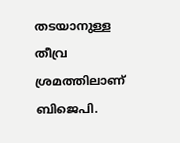തടയാനുള്ള തീവ്ര ശ്രമത്തിലാണ് ബിജെപി.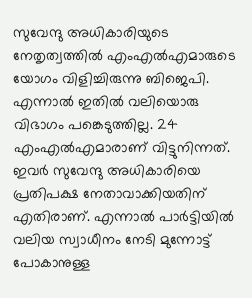സുവേന്ദു അധികാരിയുടെ നേതൃത്വത്തില്‍ എംഎല്‍എമാരുടെ യോഗം വിളിച്ചിരുന്നു ബിജെപി. എന്നാല്‍ ഇതില്‍ വലിയൊരു വിഭാഗം പങ്കെടുത്തില്ല. 24 എംഎല്‍എമാരാണ് വിട്ടുനിന്നത്. ഇവര്‍ സുവേന്ദു അധികാരിയെ പ്രതിപക്ഷ നേതാവാക്കിയതിന് എതിരാണ്. എന്നാല്‍ പാര്‍ട്ടിയില്‍ വലിയ സ്വാധീനം നേടി മുന്നോട്ട് പോകാനുള്ള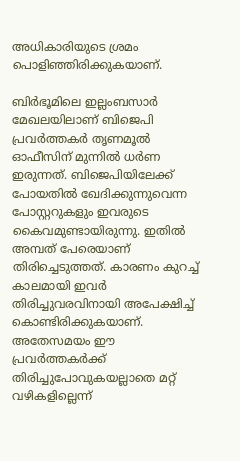അധികാരിയുടെ ശ്രമം പൊളിഞ്ഞിരിക്കുകയാണ്.

ബിര്‍ഭൂമിലെ ഇല്ലംബസാര്‍ മേഖലയിലാണ് ബിജെപി പ്രവര്‍ത്തകര്‍ തൃണമൂല്‍ ഓഫീസിന് മുന്നില്‍ ധര്‍ണ ഇരുന്നത്. ബിജെപിയിലേക്ക് പോയതില്‍ ഖേദിക്കുന്നുവെന്ന പോസ്റ്ററുകളും ഇവരുടെ കൈവമുണ്ടായിരുന്നു. ഇതില്‍ അമ്പത് പേരെയാണ് തിരിച്ചെടുത്തത്. കാരണം കുറച്ച് കാലമായി ഇവര്‍ തിരിച്ചുവരവിനായി അപേക്ഷിച്ച് കൊണ്ടിരിക്കുകയാണ്. അതേസമയം ഈ പ്രവര്‍ത്തകര്‍ക്ക് തിരിച്ചുപോവുകയല്ലാതെ മറ്റ് വഴികളില്ലെന്ന്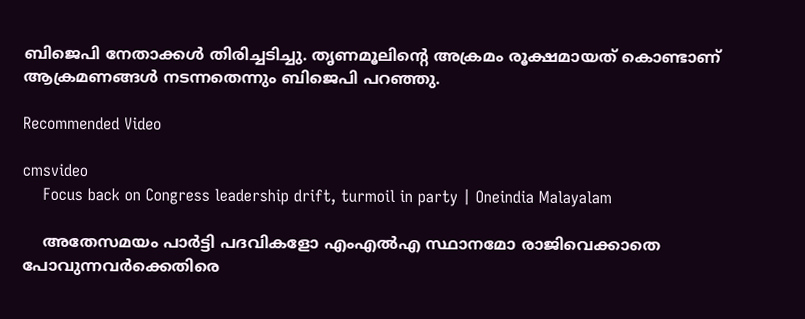ബിജെപി നേതാക്കള്‍ തിരിച്ചടിച്ചു. തൃണമൂലിന്റെ അക്രമം രൂക്ഷമായത് കൊണ്ടാണ് ആക്രമണങ്ങള്‍ നടന്നതെന്നും ബിജെപി പറഞ്ഞു.

Recommended Video

cmsvideo
    Focus back on Congress leadership drift, turmoil in party | Oneindia Malayalam

    അതേസമയം പാര്‍ട്ടി പദവികളോ എംഎല്‍എ സ്ഥാനമോ രാജിവെക്കാതെ പോവുന്നവര്‍ക്കെതിരെ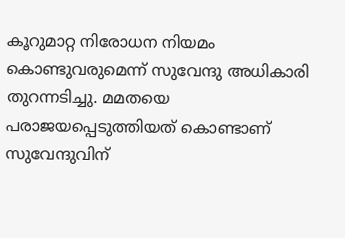കൂറുമാറ്റ നിരോധന നിയമം കൊണ്ടുവരുമെന്ന് സുവേന്ദു അധികാരി തുറന്നടിച്ചു. മമതയെ പരാജയപ്പെടുത്തിയത് കൊണ്ടാണ് സുവേന്ദുവിന്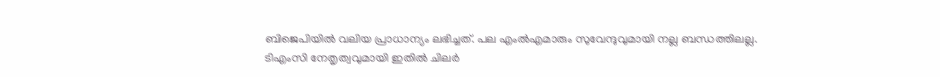ബിജെപിയില്‍ വലിയ പ്രാധാന്യം ലഭിച്ചത്. പല എംല്‍എമാരും സുവേന്ദുവുമായി നല്ല ബന്ധത്തിലല്ല. ടിഎംസി നേതൃത്വവുമായി ഇതില്‍ ചിലര്‍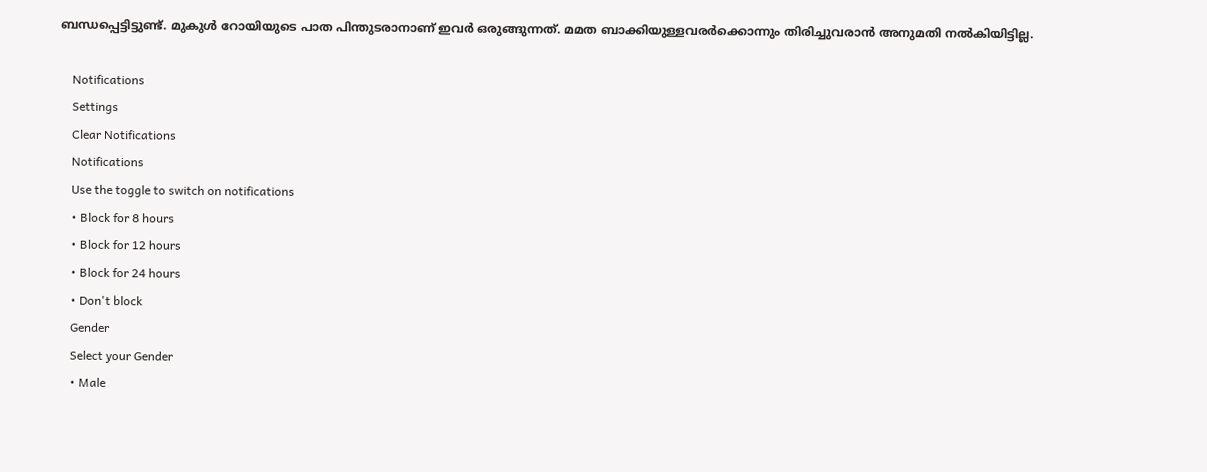ബന്ധപ്പെട്ടിട്ടുണ്ട്. മുകുള്‍ റോയിയുടെ പാത പിന്തുടരാനാണ് ഇവര്‍ ഒരുങ്ങുന്നത്. മമത ബാക്കിയുള്ളവരര്‍ക്കൊന്നും തിരിച്ചുവരാന്‍ അനുമതി നല്‍കിയിട്ടില്ല.

    Notifications
    Settings
    Clear Notifications
    Notifications
    Use the toggle to switch on notifications
    • Block for 8 hours
    • Block for 12 hours
    • Block for 24 hours
    • Don't block
    Gender
    Select your Gender
    • Male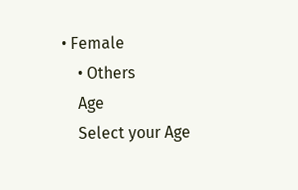• Female
    • Others
    Age
    Select your Age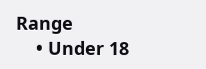Range
    • Under 18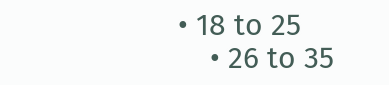• 18 to 25
    • 26 to 35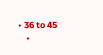• 36 to 45
    •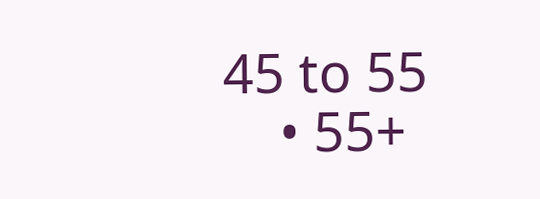45 to 55
    • 55+